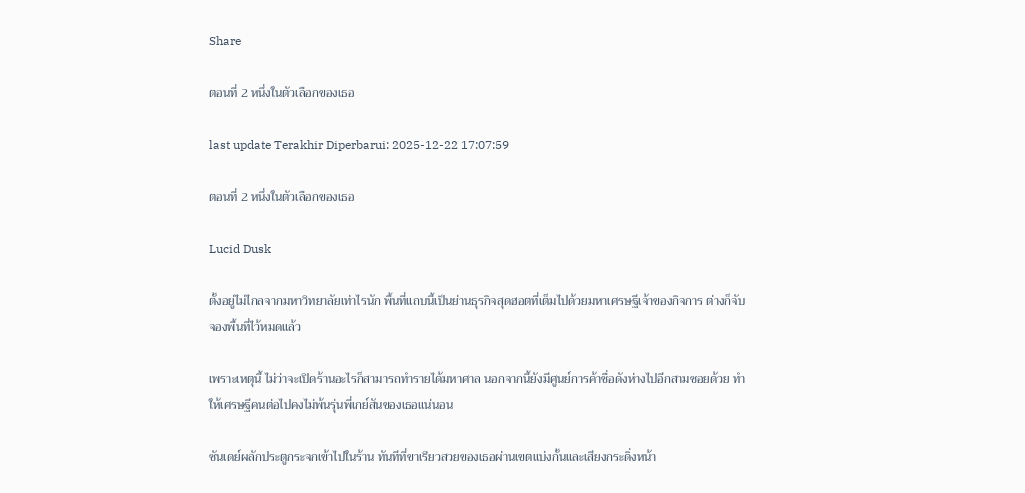Share

ตอนที่ 2 หนึ่งในตัวเลือกของเธอ

last update Terakhir Diperbarui: 2025-12-22 17:07:59

ตอนที่ 2 หนึ่งในตัวเลือกของเธอ

Lucid Dusk

ตั้งอยู่ไม่ไกลจากมหาวิทยาลัยเท่าไรนัก พื้นที่แถบนี้เป็นย่านธุรกิจสุดฮอตที่เต็มไปด้วยมหาเศรษฐีเจ้าของกิจการ ต่างก็จับจองพื้นที่ไว้หมดแล้ว

เพราะเหตุนี้ ไม่ว่าจะเปิดร้านอะไรก็สามารถทำรายได้มหาศาล นอกจากนี้ยังมีศูนย์การค้าชื่อดังห่างไปอีกสามซอยด้วย ทำให้เศรษฐีคนต่อไปคงไม่พ้นรุ่นพี่เกย์สันของเธอแน่นอน

ซันเดย์ผลักประตูกระจกเข้าไปในร้าน ทันทีที่ขาเรียวสวยของเธอผ่านเขตแบ่งกั้นและเสียงกระดิ่งหน้า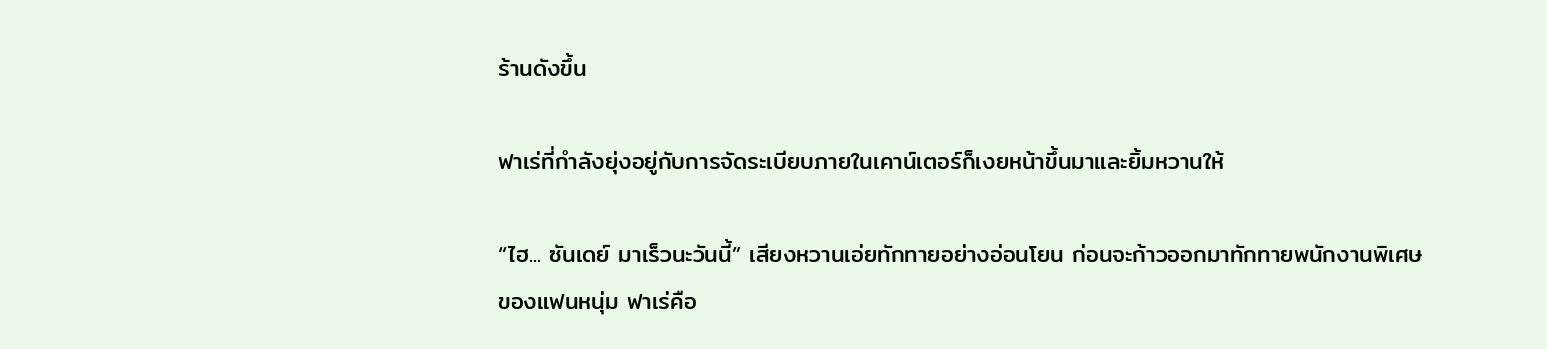ร้านดังขึ้น

ฟาเร่ที่กำลังยุ่งอยู่กับการจัดระเบียบภายในเคาน์เตอร์ก็เงยหน้าขึ้นมาและยิ้มหวานให้

“ไฮ... ซันเดย์ มาเร็วนะวันนี้” เสียงหวานเอ่ยทักทายอย่างอ่อนโยน ก่อนจะก้าวออกมาทักทายพนักงานพิเศษของแฟนหนุ่ม ฟาเร่คือ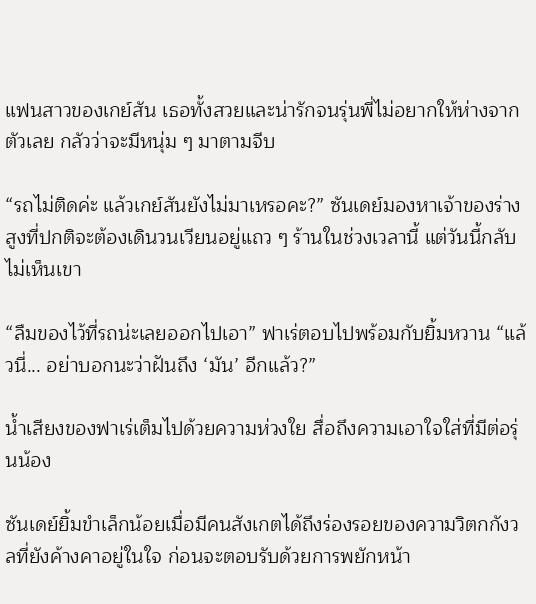แฟนสาวของเกย์สัน เธอทั้งสวยและน่ารักจนรุ่นพี่ไม่อยากให้ห่างจากตัวเลย กลัวว่าจะมีหนุ่ม ๆ มาตามจีบ

“รถไม่ติดค่ะ แล้วเกย์สันยังไม่มาเหรอคะ?” ซันเดย์มองหาเจ้าของร่างสูงที่ปกติจะต้องเดินวนเวียนอยู่แถว ๆ ร้านในช่วงเวลานี้ แต่วันนี้กลับไม่เห็นเขา

“ลืมของไว้ที่รถน่ะเลยออกไปเอา” ฟาเร่ตอบไปพร้อมกับยิ้มหวาน “แล้วนี่... อย่าบอกนะว่าฝันถึง ‘มัน’ อีกแล้ว?”

น้ำเสียงของฟาเร่เต็มไปด้วยความห่วงใย สื่อถึงความเอาใจใส่ที่มีต่อรุ่นน้อง

ซันเดย์ยิ้มขำเล็กน้อยเมื่อมีคนสังเกตได้ถึงร่องรอยของความวิตกกังวลที่ยังค้างคาอยู่ในใจ ก่อนจะตอบรับด้วยการพยักหน้า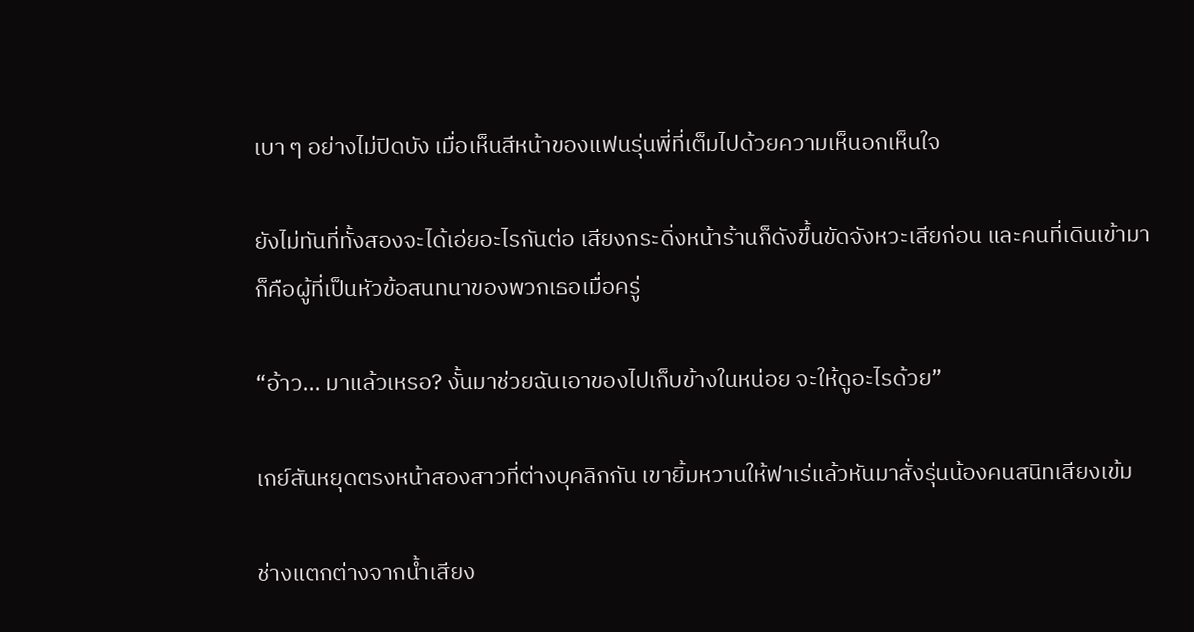เบา ๆ อย่างไม่ปิดบัง เมื่อเห็นสีหน้าของแฟนรุ่นพี่ที่เต็มไปด้วยความเห็นอกเห็นใจ

ยังไม่ทันที่ทั้งสองจะได้เอ่ยอะไรกันต่อ เสียงกระดิ่งหน้าร้านก็ดังขึ้นขัดจังหวะเสียก่อน และคนที่เดินเข้ามาก็คือผู้ที่เป็นหัวข้อสนทนาของพวกเธอเมื่อครู่

“อ้าว... มาแล้วเหรอ? งั้นมาช่วยฉันเอาของไปเก็บข้างในหน่อย จะให้ดูอะไรด้วย”

เกย์สันหยุดตรงหน้าสองสาวที่ต่างบุคลิกกัน เขายิ้มหวานให้ฟาเร่แล้วหันมาสั่งรุ่นน้องคนสนิทเสียงเข้ม

ช่างแตกต่างจากน้ำเสียง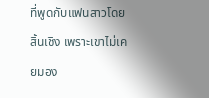ที่พูดกับแฟนสาวโดยสิ้นเชิง เพราะเขาไม่เคยมอง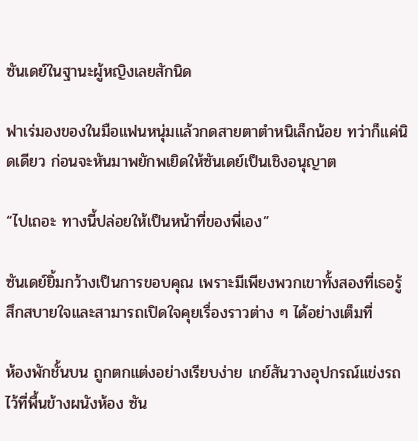ซันเดย์ในฐานะผู้หญิงเลยสักนิด

ฟาเร่มองของในมือแฟนหนุ่มแล้วกดสายตาตำหนิเล็กน้อย ทว่าก็แค่นิดเดียว ก่อนจะหันมาพยักพเยิดให้ซันเดย์เป็นเชิงอนุญาต

“ไปเถอะ ทางนี้ปล่อยให้เป็นหน้าที่ของพี่เอง”

ซันเดย์ยิ้มกว้างเป็นการขอบคุณ เพราะมีเพียงพวกเขาทั้งสองที่เธอรู้สึกสบายใจและสามารถเปิดใจคุยเรื่องราวต่าง ๆ ได้อย่างเต็มที่

ห้องพักชั้นบน ถูกตกแต่งอย่างเรียบง่าย เกย์สันวางอุปกรณ์แข่งรถไว้ที่พื้นข้างผนังห้อง ซัน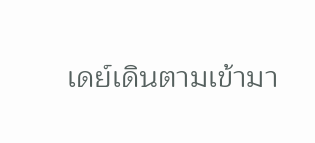เดย์เดินตามเข้ามา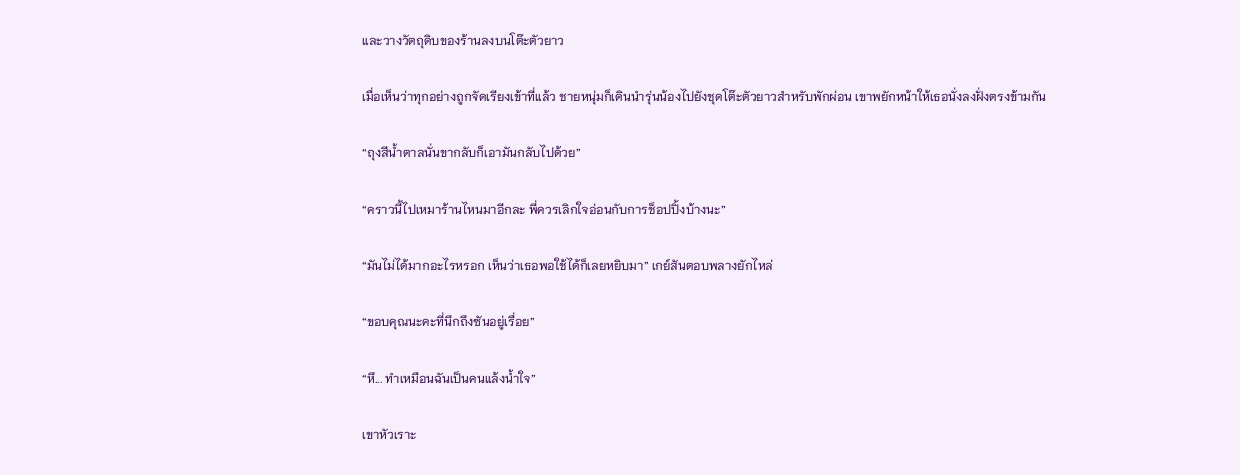และวางวัตถุดิบของร้านลงบนโต๊ะตัวยาว

เมื่อเห็นว่าทุกอย่างถูกจัดเรียงเข้าที่แล้ว ชายหนุ่มก็เดินนำรุ่นน้องไปยังชุดโต๊ะตัวยาวสำหรับพักผ่อน เขาพยักหน้าให้เธอนั่งลงฝั่งตรงข้ามกัน

“ถุงสีน้ำตาลนั่นขากลับก็เอามันกลับไปด้วย”

“คราวนี้ไปเหมาร้านไหนมาอีกละ พี่ควรเลิกใจอ่อนกับการช็อปปิ้งบ้างนะ”

“มันไม่ได้มากอะไรหรอก เห็นว่าเธอพอใช้ได้ก็เลยหยิบมา” เกย์สันตอบพลางยักไหล่

“ขอบคุณนะคะที่นึกถึงซันอยู่เรื่อย”

“หึ... ทำเหมือนฉันเป็นคนแล้งน้ำใจ”

เขาหัวเราะ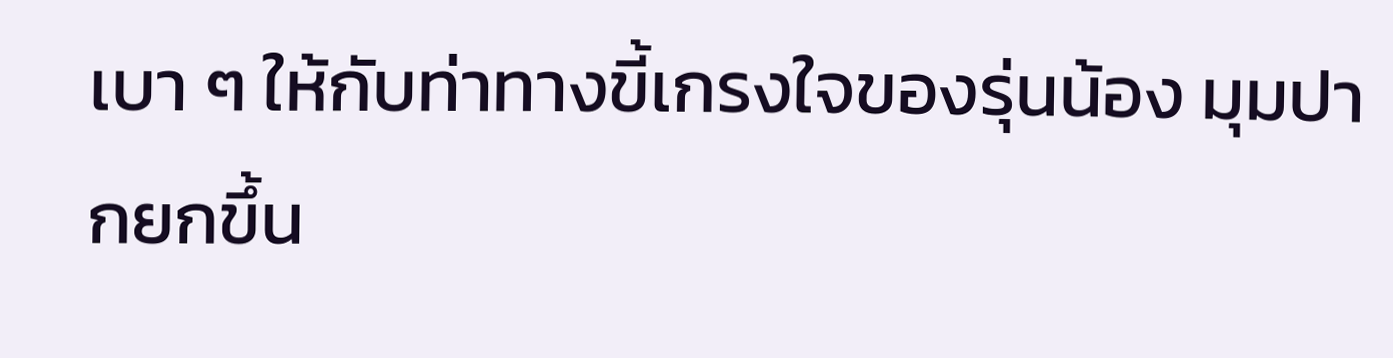เบา ๆ ให้กับท่าทางขี้เกรงใจของรุ่นน้อง มุมปากยกขึ้น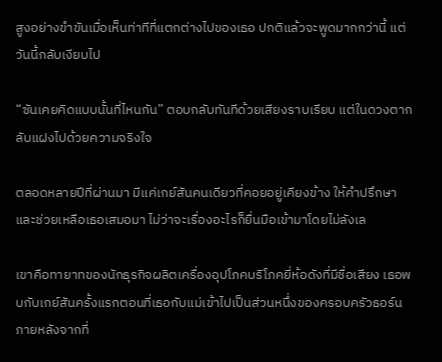สูงอย่างขำขันเมื่อเห็นท่าทีที่แตกต่างไปของเธอ ปกติแล้วจะพูดมากกว่านี้ แต่วันนี้กลับเงียบไป

“ซันเคยคิดแบบนั้นที่ไหนกัน” ตอบกลับทันทีด้วยเสียงราบเรียบ แต่ในดวงตากลับแฝงไปด้วยความจริงใจ

ตลอดหลายปีที่ผ่านมา มีแค่เกย์สันคนเดียวที่คอยอยู่เคียงข้าง ให้คำปรึกษา และช่วยเหลือเธอเสมอมา ไม่ว่าจะเรื่องอะไรก็ยื่นมือเข้ามาโดยไม่ลังเล

เขาคือทายาทของนักธุรกิจผลิตเครื่องอุปโภคบริโภคยี่ห้อดังที่มีชื่อเสียง เธอพบกับเกย์สันครั้งแรกตอนที่เธอกับแม่เข้าไปเป็นส่วนหนึ่งของครอบครัวธอร์น ภายหลังจากที่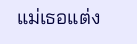แม่เธอแต่ง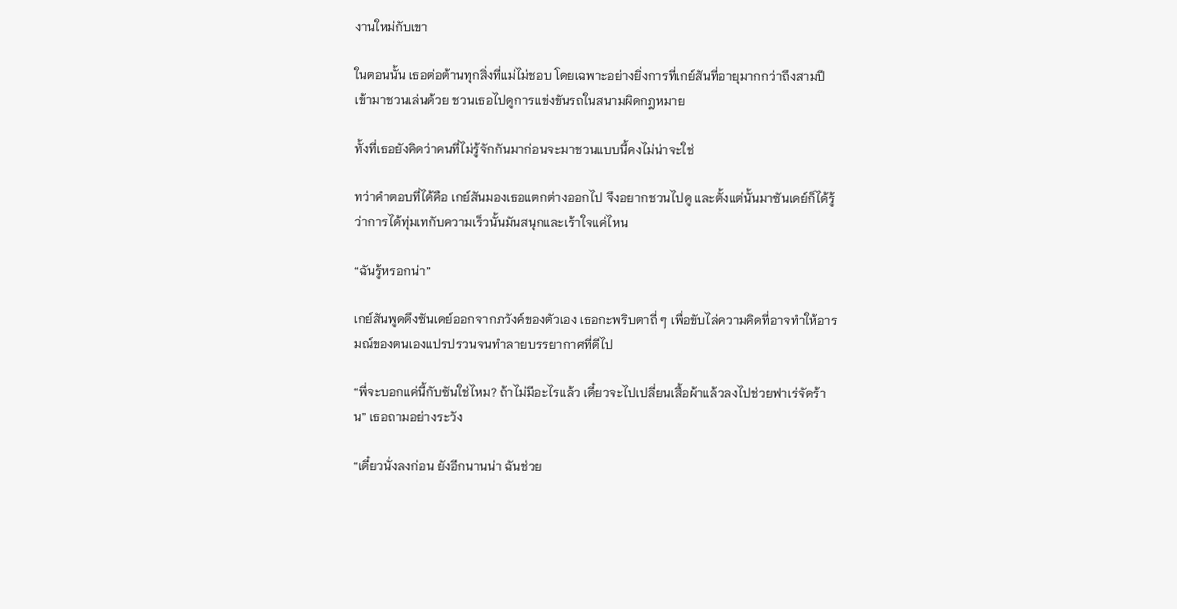งานใหม่กับเขา

ในตอนนั้น เธอต่อต้านทุกสิ่งที่แม่ไม่ชอบ โดยเฉพาะอย่างยิ่งการที่เกย์สันที่อายุมากกว่าถึงสามปีเข้ามาชวนเล่นด้วย ชวนเธอไปดูการแข่งขันรถในสนามผิดกฎหมาย

ทั้งที่เธอยังคิดว่าคนที่ไม่รู้จักกันมาก่อนจะมาชวนแบบนี้คงไม่น่าจะใช่

ทว่าคำตอบที่ได้คือ เกย์สันมองเธอแตกต่างออกไป จึงอยากชวนไปดู และตั้งแต่นั้นมาซันเดย์ก็ได้รู้ว่าการได้ทุ่มเทกับความเร็วนั้นมันสนุกและเร้าใจแค่ไหน

“ฉันรู้หรอกน่า”

เกย์สันพูดดึงซันเดย์ออกจากภวังค์ของตัวเอง เธอกะพริบตาถี่ ๆ เพื่อขับไล่ความคิดที่อาจทำให้อารมณ์ของตนเองแปรปรวนจนทำลายบรรยากาศที่ดีไป

“พี่จะบอกแค่นี้กับซันใช่ไหม? ถ้าไม่มีอะไรแล้ว เดี๋ยวจะไปเปลี่ยนเสื้อผ้าแล้วลงไปช่วยฟาเร่จัดร้าน” เธอถามอย่างระวัง

“เดี๋ยวนั่งลงก่อน ยังอีกนานน่า ฉันช่วย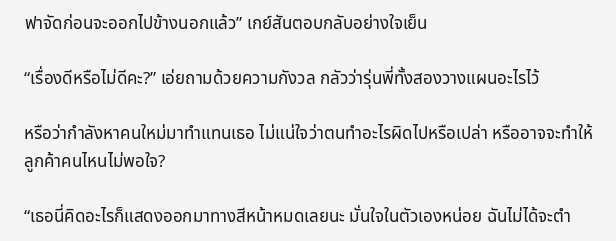ฟาจัดก่อนจะออกไปข้างนอกแล้ว” เกย์สันตอบกลับอย่างใจเย็น

“เรื่องดีหรือไม่ดีคะ?” เอ่ยถามด้วยความกังวล กลัวว่ารุ่นพี่ทั้งสองวางแผนอะไรไว้

หรือว่ากำลังหาคนใหม่มาทำแทนเธอ ไม่แน่ใจว่าตนทำอะไรผิดไปหรือเปล่า หรืออาจจะทำให้ลูกค้าคนไหนไม่พอใจ?

“เธอนี่คิดอะไรก็แสดงออกมาทางสีหน้าหมดเลยนะ มั่นใจในตัวเองหน่อย ฉันไม่ได้จะตำ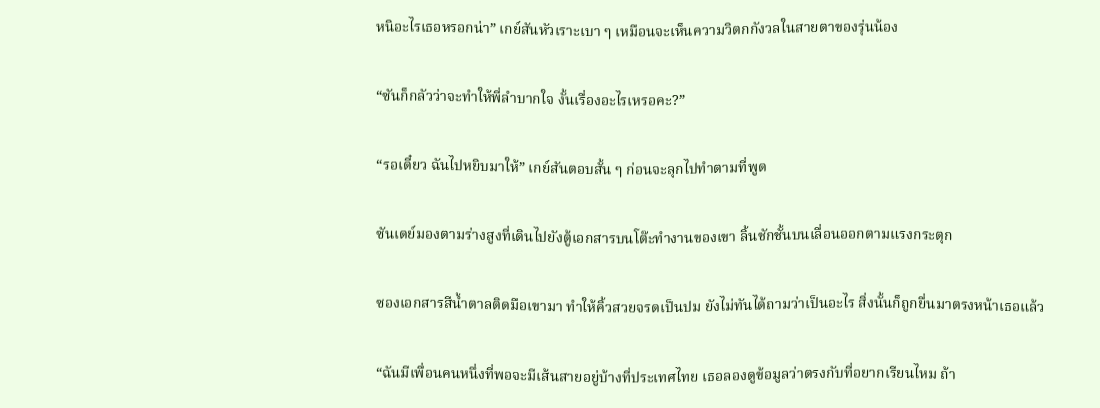หนิอะไรเธอหรอกน่า” เกย์สันหัวเราะเบา ๆ เหมือนจะเห็นความวิตกกังวลในสายตาของรุ่นน้อง

“ซันก็กลัวว่าจะทำให้พี่ลำบากใจ งั้นเรื่องอะไรเหรอคะ?”

“รอเดี๋ยว ฉันไปหยิบมาให้” เกย์สันตอบสั้น ๆ ก่อนจะลุกไปทำตามที่พูด

ซันเดย์มองตามร่างสูงที่เดินไปยังตู้เอกสารบนโต๊ะทำงานของเขา ลิ้นชักชั้นบนเลื่อนออกตามแรงกระตุก

ซองเอกสารสีน้ำตาลติดมือเขามา ทำให้คิ้วสวยจรดเป็นปม ยังไม่ทันได้ถามว่าเป็นอะไร สิ่งนั้นก็ถูกยื่นมาตรงหน้าเธอแล้ว

“ฉันมีเพื่อนคนหนึ่งที่พอจะมีเส้นสายอยู่บ้างที่ประเทศไทย เธอลองดูข้อมูลว่าตรงกับที่อยากเรียนไหม ถ้า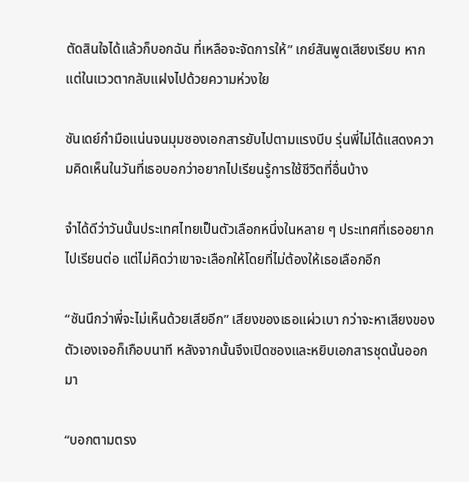ตัดสินใจได้แล้วก็บอกฉัน ที่เหลือจะจัดการให้” เกย์สันพูดเสียงเรียบ หากแต่ในแววตากลับแฝงไปด้วยความห่วงใย

ซันเดย์กำมือแน่นจนมุมซองเอกสารยับไปตามแรงบีบ รุ่นพี่ไม่ได้แสดงความคิดเห็นในวันที่เธอบอกว่าอยากไปเรียนรู้การใช้ชีวิตที่อื่นบ้าง

จำได้ดีว่าวันนั้นประเทศไทยเป็นตัวเลือกหนึ่งในหลาย ๆ ประเทศที่เธออยากไปเรียนต่อ แต่ไม่คิดว่าเขาจะเลือกให้โดยที่ไม่ต้องให้เธอเลือกอีก

“ซันนึกว่าพี่จะไม่เห็นด้วยเสียอีก” เสียงของเธอแผ่วเบา กว่าจะหาเสียงของตัวเองเจอก็เกือบนาที หลังจากนั้นจึงเปิดซองและหยิบเอกสารชุดนั้นออกมา

“บอกตามตรง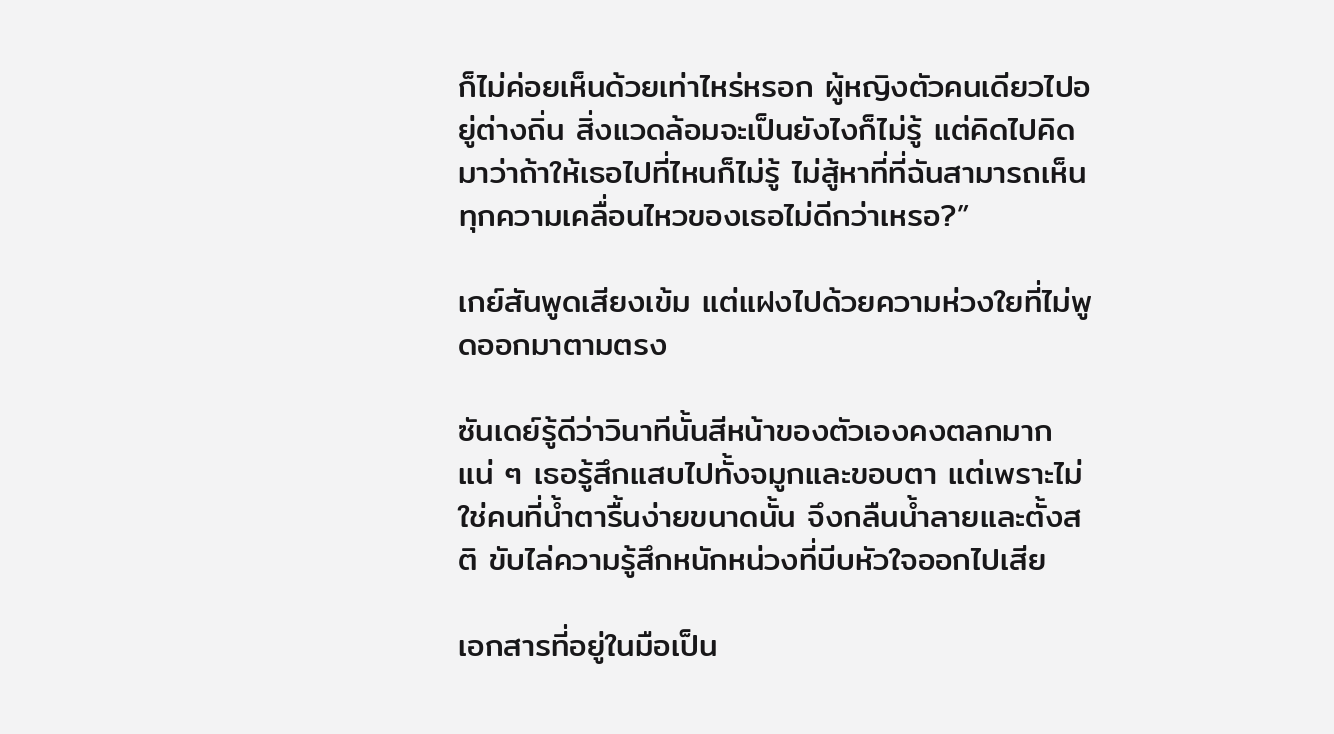ก็ไม่ค่อยเห็นด้วยเท่าไหร่หรอก ผู้หญิงตัวคนเดียวไปอยู่ต่างถิ่น สิ่งแวดล้อมจะเป็นยังไงก็ไม่รู้ แต่คิดไปคิดมาว่าถ้าให้เธอไปที่ไหนก็ไม่รู้ ไม่สู้หาที่ที่ฉันสามารถเห็นทุกความเคลื่อนไหวของเธอไม่ดีกว่าเหรอ?”

เกย์สันพูดเสียงเข้ม แต่แฝงไปด้วยความห่วงใยที่ไม่พูดออกมาตามตรง

ซันเดย์รู้ดีว่าวินาทีนั้นสีหน้าของตัวเองคงตลกมากแน่ ๆ เธอรู้สึกแสบไปทั้งจมูกและขอบตา แต่เพราะไม่ใช่คนที่น้ำตารื้นง่ายขนาดนั้น จึงกลืนน้ำลายและตั้งสติ ขับไล่ความรู้สึกหนักหน่วงที่บีบหัวใจออกไปเสีย

เอกสารที่อยู่ในมือเป็น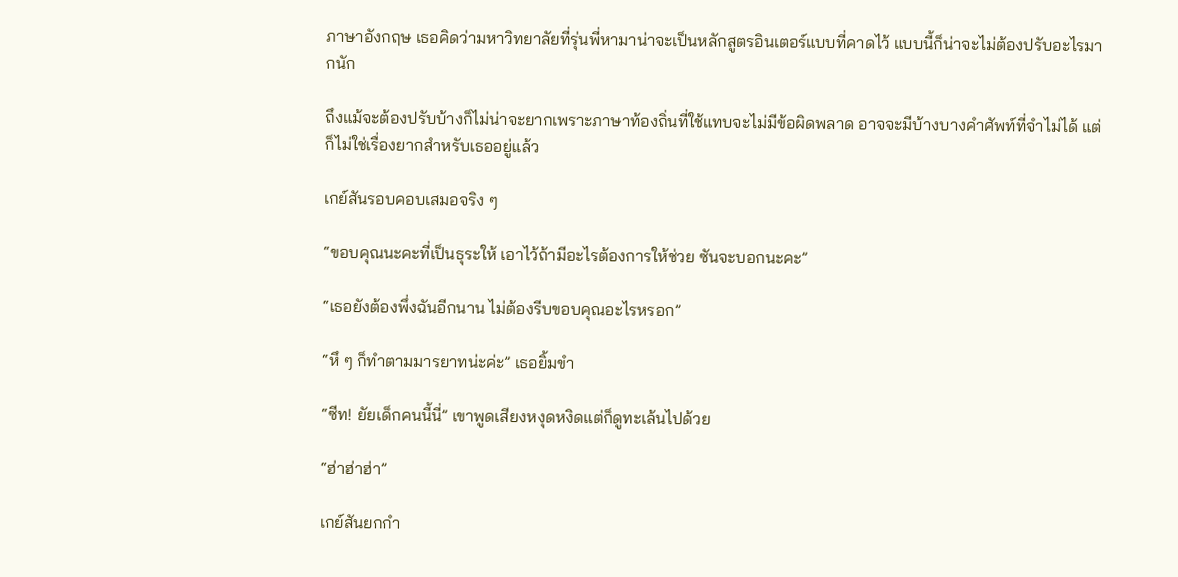ภาษาอังกฤษ เธอคิดว่ามหาวิทยาลัยที่รุ่นพี่หามาน่าจะเป็นหลักสูตรอินเตอร์แบบที่คาดไว้ แบบนี้ก็น่าจะไม่ต้องปรับอะไรมากนัก

ถึงแม้จะต้องปรับบ้างก็ไม่น่าจะยากเพราะภาษาท้องถิ่นที่ใช้แทบจะไม่มีข้อผิดพลาด อาจจะมีบ้างบางคำศัพท์ที่จำไม่ได้ แต่ก็ไม่ใช่เรื่องยากสำหรับเธออยู่แล้ว

เกย์สันรอบคอบเสมอจริง ๆ

“ขอบคุณนะคะที่เป็นธุระให้ เอาไว้ถ้ามีอะไรต้องการให้ช่วย ซันจะบอกนะคะ”

“เธอยังต้องพึ่งฉันอีกนาน ไม่ต้องรีบขอบคุณอะไรหรอก”

“หึ ๆ ก็ทำตามมารยาทน่ะค่ะ” เธอยิ้มขำ

“ซีท! ยัยเด็กคนนี้นี่” เขาพูดเสียงหงุดหงิดแต่ก็ดูทะเล้นไปด้วย

“ฮ่าฮ่าฮ่า”

เกย์สันยกกำ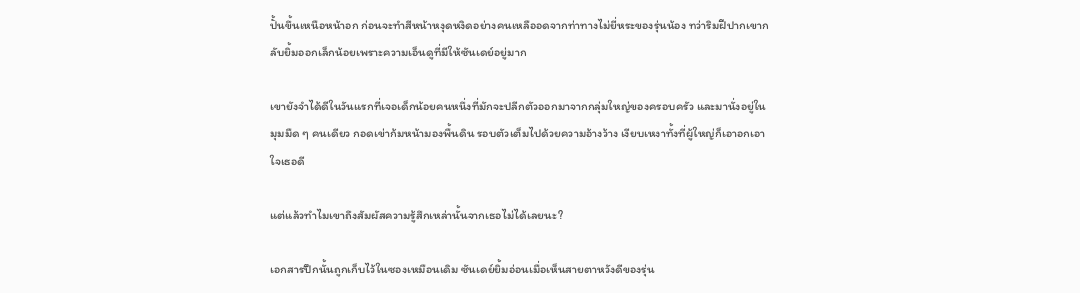ปั้นขึ้นเหนือหน้าอก ก่อนจะทำสีหน้าหงุดหงิดอย่างคนเหลืออดจากท่าทางไม่ยี่หระของรุ่นน้อง ทว่าริมฝีปากเขากลับยิ้มออกเล็กน้อยเพราะความเอ็นดูที่มีให้ซันเดย์อยู่มาก

เขายังจำได้ดีในวันแรกที่เจอเด็กน้อยคนหนึ่งที่มักจะปลีกตัวออกมาจากกลุ่มใหญ่ของครอบครัว และมานั่งอยู่ในมุมมืด ๆ คนเดียว กอดเข่าก้มหน้ามองพื้นดิน รอบตัวเต็มไปด้วยความอ้างว้าง เงียบเหงาทั้งที่ผู้ใหญ่ก็เอาอกเอาใจเธอดี

แต่แล้วทำไมเขาถึงสัมผัสความรู้สึกเหล่านั้นจากเธอไม่ได้เลยนะ?

เอกสารปึกนั้นถูกเก็บไว้ในซองเหมือนเดิม ซันเดย์ยิ้มอ่อนเมื่อเห็นสายตาหวังดีของรุ่น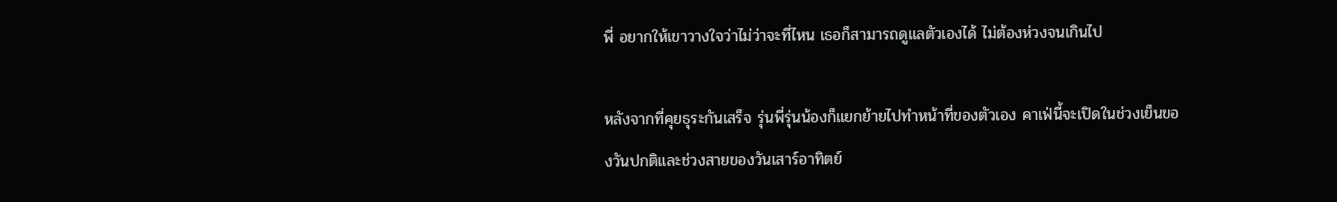พี่ อยากให้เขาวางใจว่าไม่ว่าจะที่ไหน เธอก็สามารถดูแลตัวเองได้ ไม่ต้องห่วงจนเกินไป

หลังจากที่คุยธุระกันเสร็จ รุ่นพี่รุ่นน้องก็แยกย้ายไปทำหน้าที่ของตัวเอง คาเฟ่นี้จะเปิดในช่วงเย็นของวันปกติและช่วงสายของวันเสาร์อาทิตย์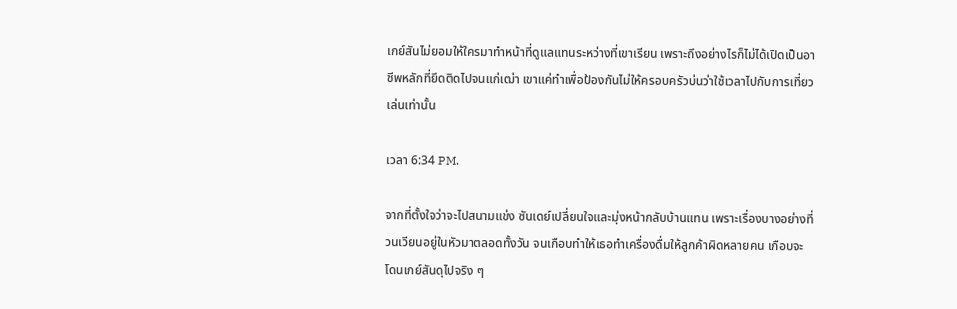เกย์สันไม่ยอมให้ใครมาทำหน้าที่ดูแลแทนระหว่างที่เขาเรียน เพราะถึงอย่างไรก็ไม่ได้เปิดเป็นอาชีพหลักที่ยึดติดไปจนแก่เฒ่า เขาแค่ทำเพื่อป้องกันไม่ให้ครอบครัวบ่นว่าใช้เวลาไปกับการเที่ยวเล่นเท่านั้น

เวลา 6:34 PM.

จากที่ตั้งใจว่าจะไปสนามแข่ง ซันเดย์เปลี่ยนใจและมุ่งหน้ากลับบ้านแทน เพราะเรื่องบางอย่างที่วนเวียนอยู่ในหัวมาตลอดทั้งวัน จนเกือบทำให้เธอทำเครื่องดื่มให้ลูกค้าผิดหลายคน เกือบจะโดนเกย์สันดุไปจริง ๆ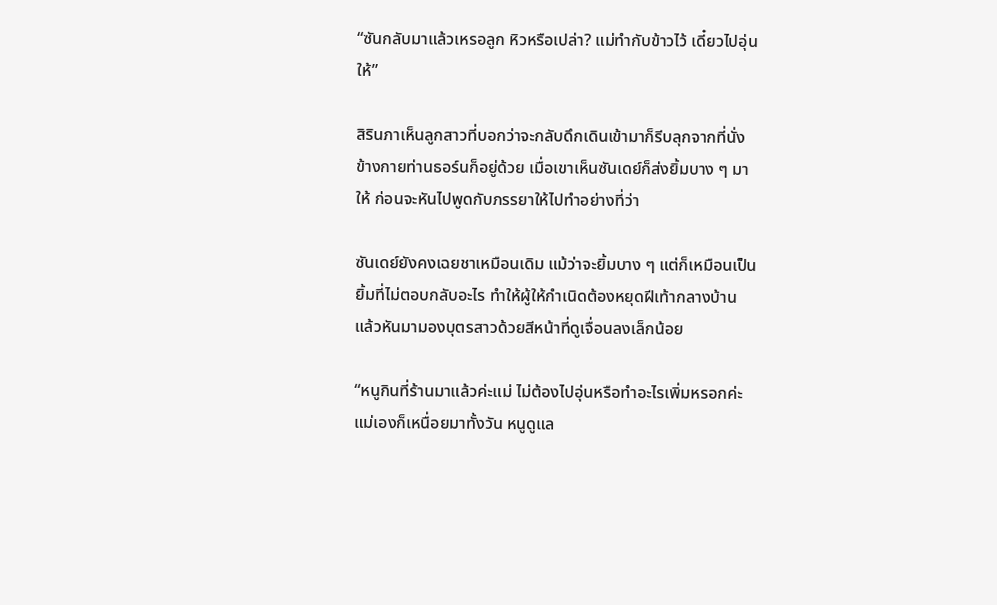“ซันกลับมาแล้วเหรอลูก หิวหรือเปล่า? แม่ทำกับข้าวไว้ เดี๋ยวไปอุ่นให้”

สิรินภาเห็นลูกสาวที่บอกว่าจะกลับดึกเดินเข้ามาก็รีบลุกจากที่นั่ง ข้างกายท่านธอร์นก็อยู่ด้วย เมื่อเขาเห็นซันเดย์ก็ส่งยิ้มบาง ๆ มาให้ ก่อนจะหันไปพูดกับภรรยาให้ไปทำอย่างที่ว่า

ซันเดย์ยังคงเฉยชาเหมือนเดิม แม้ว่าจะยิ้มบาง ๆ แต่ก็เหมือนเป็นยิ้มที่ไม่ตอบกลับอะไร ทำให้ผู้ให้กำเนิดต้องหยุดฝีเท้ากลางบ้าน แล้วหันมามองบุตรสาวด้วยสีหน้าที่ดูเจื่อนลงเล็กน้อย

“หนูกินที่ร้านมาแล้วค่ะแม่ ไม่ต้องไปอุ่นหรือทำอะไรเพิ่มหรอกค่ะ แม่เองก็เหนื่อยมาทั้งวัน หนูดูแล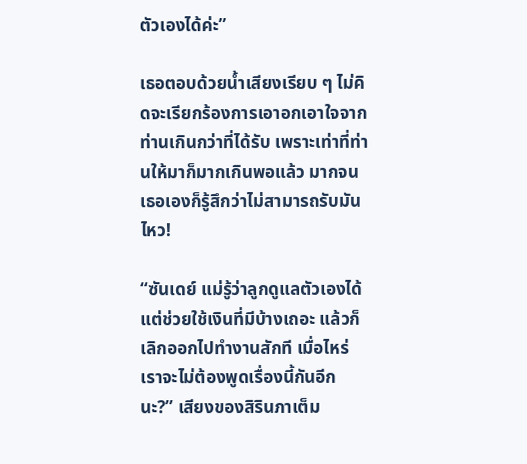ตัวเองได้ค่ะ”

เธอตอบด้วยน้ำเสียงเรียบ ๆ ไม่คิดจะเรียกร้องการเอาอกเอาใจจากท่านเกินกว่าที่ได้รับ เพราะเท่าที่ท่านให้มาก็มากเกินพอแล้ว มากจนเธอเองก็รู้สึกว่าไม่สามารถรับมันไหว!

“ซันเดย์ แม่รู้ว่าลูกดูแลตัวเองได้ แต่ช่วยใช้เงินที่มีบ้างเถอะ แล้วก็เลิกออกไปทำงานสักที เมื่อไหร่เราจะไม่ต้องพูดเรื่องนี้กันอีกนะ?” เสียงของสิรินภาเต็ม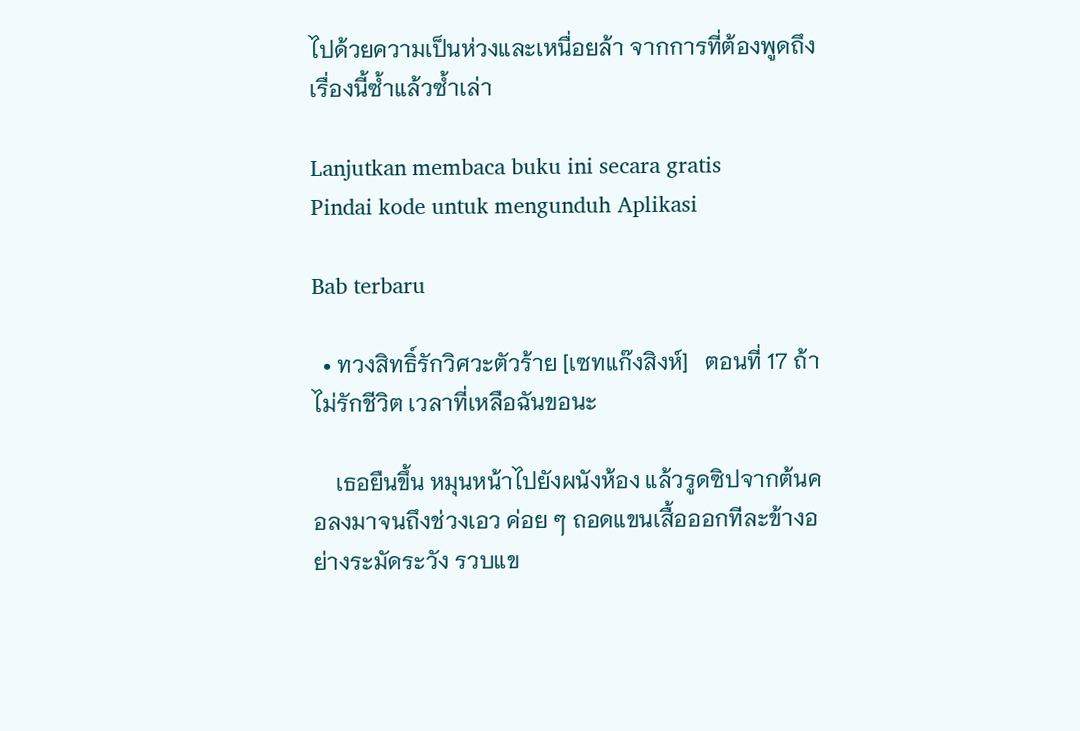ไปด้วยความเป็นห่วงและเหนื่อยล้า จากการที่ต้องพูดถึงเรื่องนี้ซ้ำแล้วซ้ำเล่า

Lanjutkan membaca buku ini secara gratis
Pindai kode untuk mengunduh Aplikasi

Bab terbaru

  • ทวงสิทธิ์รักวิศวะตัวร้าย [เซทแก๊งสิงห์]   ตอนที่ 17 ถ้าไม่รักชีวิต เวลาที่เหลือฉันขอนะ

    เธอยืนขึ้น หมุนหน้าไปยังผนังห้อง แล้วรูดซิปจากต้นคอลงมาจนถึงช่วงเอว ค่อย ๆ ถอดแขนเสื้อออกทีละข้างอย่างระมัดระวัง รวบแข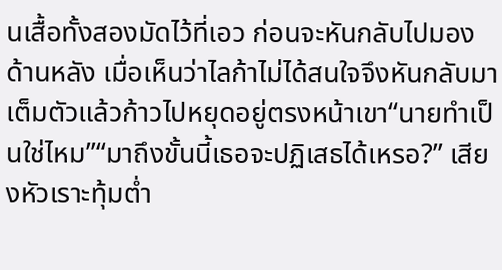นเสื้อทั้งสองมัดไว้ที่เอว ก่อนจะหันกลับไปมองด้านหลัง เมื่อเห็นว่าไลก้าไม่ได้สนใจจึงหันกลับมาเต็มตัวแล้วก้าวไปหยุดอยู่ตรงหน้าเขา“นายทำเป็นใช่ไหม”“มาถึงขั้นนี้เธอจะปฏิเสธได้เหรอ?” เสียงหัวเราะทุ้มต่ำ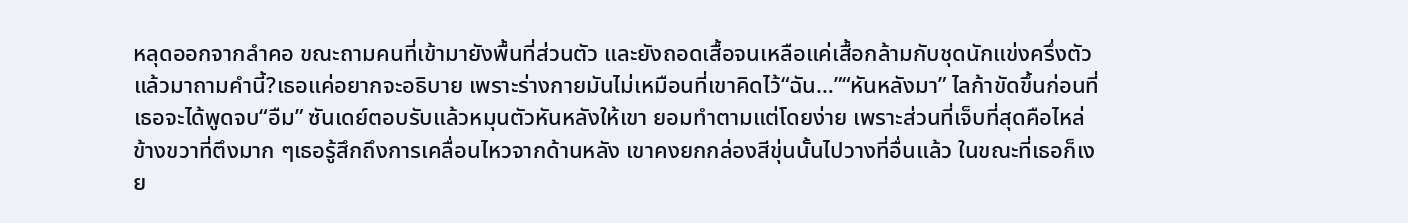หลุดออกจากลำคอ ขณะถามคนที่เข้ามายังพื้นที่ส่วนตัว และยังถอดเสื้อจนเหลือแค่เสื้อกล้ามกับชุดนักแข่งครึ่งตัว แล้วมาถามคำนี้?เธอแค่อยากจะอธิบาย เพราะร่างกายมันไม่เหมือนที่เขาคิดไว้“ฉัน…”“หันหลังมา” ไลก้าขัดขึ้นก่อนที่เธอจะได้พูดจบ“อืม” ซันเดย์ตอบรับแล้วหมุนตัวหันหลังให้เขา ยอมทำตามแต่โดยง่าย เพราะส่วนที่เจ็บที่สุดคือไหล่ข้างขวาที่ตึงมาก ๆเธอรู้สึกถึงการเคลื่อนไหวจากด้านหลัง เขาคงยกกล่องสีขุ่นนั้นไปวางที่อื่นแล้ว ในขณะที่เธอก็เงย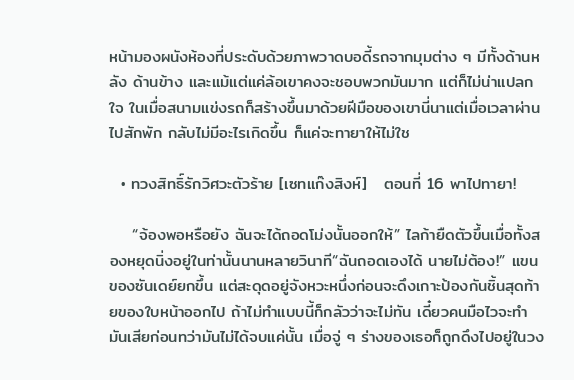หน้ามองผนังห้องที่ประดับด้วยภาพวาดบอดี้รถจากมุมต่าง ๆ มีทั้งด้านหลัง ด้านข้าง และแม้แต่แค่ล้อเขาคงจะชอบพวกมันมาก แต่ก็ไม่น่าแปลกใจ ในเมื่อสนามแข่งรถก็สร้างขึ้นมาด้วยฝีมือของเขานี่นาแต่เมื่อเวลาผ่านไปสักพัก กลับไม่มีอะไรเกิดขึ้น ก็แค่จะทายาให้ไม่ใช

  • ทวงสิทธิ์รักวิศวะตัวร้าย [เซทแก๊งสิงห์]   ตอนที่ 16 พาไปทายา!

    “จ้องพอหรือยัง ฉันจะได้ถอดโม่งนั้นออกให้” ไลก้ายืดตัวขึ้นเมื่อทั้งสองหยุดนิ่งอยู่ในท่านั้นนานหลายวินาที“ฉันถอดเองได้ นายไม่ต้อง!” แขนของซันเดย์ยกขึ้น แต่สะดุดอยู่จังหวะหนึ่งก่อนจะดึงเกาะป้องกันชิ้นสุดท้ายของใบหน้าออกไป ถ้าไม่ทำแบบนี้ก็กลัวว่าจะไม่ทัน เดี๋ยวคนมือไวจะทำมันเสียก่อนทว่ามันไม่ได้จบแค่นั้น เมื่อจู่ ๆ ร่างของเธอก็ถูกดึงไปอยู่ในวง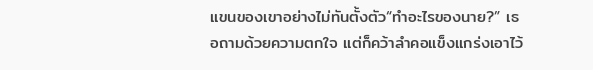แขนของเขาอย่างไม่ทันตั้งตัว“ทำอะไรของนาย?” เธอถามด้วยความตกใจ แต่ก็คว้าลำคอแข็งแกร่งเอาไว้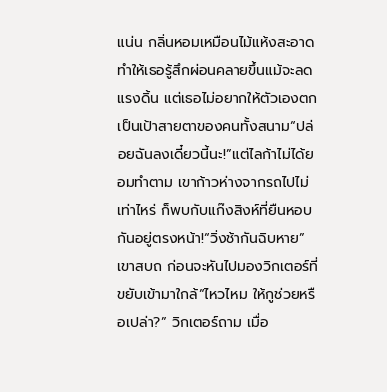แน่น กลิ่นหอมเหมือนไม้แห้งสะอาดทำให้เธอรู้สึกผ่อนคลายขึ้นแม้จะลดแรงดิ้น แต่เธอไม่อยากให้ตัวเองตกเป็นเป้าสายตาของคนทั้งสนาม“ปล่อยฉันลงเดี๋ยวนี้นะ!”แต่ไลก้าไม่ได้ยอมทำตาม เขาก้าวห่างจากรถไปไม่เท่าไหร่ ก็พบกับแก๊งสิงห์ที่ยืนหอบกันอยู่ตรงหน้า!“วิ่งช้ากันฉิบหาย” เขาสบถ ก่อนจะหันไปมองวิกเตอร์ที่ขยับเข้ามาใกล้“ไหวไหม ให้กูช่วยหรือเปล่า?” วิกเตอร์ถาม เมื่อ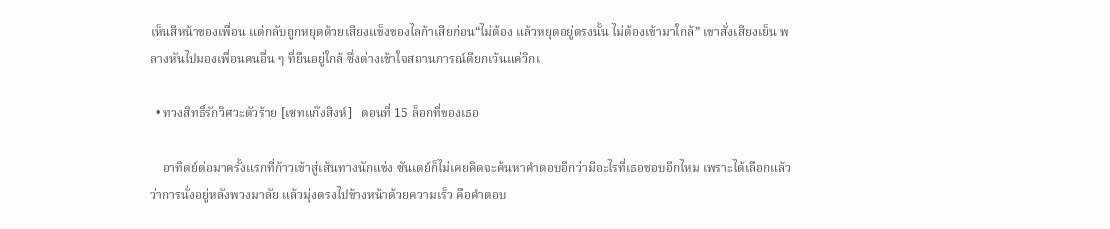เห็นสีหน้าของเพื่อน แต่กลับถูกหยุดด้วยเสียงแข็งของไลก้าเสียก่อน“ไม่ต้อง แล้วหยุดอยู่ตรงนั้น ไม่ต้องเข้ามาใกล้” เขาสั่งเสียงเย็น พลางหันไปมองเพื่อนคนอื่น ๆ ที่ยืนอยู่ใกล้ ซึ่งต่างเข้าใจสถานการณ์ดียกเว้นแค่วิกเ

  • ทวงสิทธิ์รักวิศวะตัวร้าย [เซทแก๊งสิงห์]   ตอนที่ 15 ล็อกที่ของเธอ

    อาทิตย์ต่อมาครั้งแรกที่ก้าวเข้าสู่เส้นทางนักแข่ง ซันเดย์ก็ไม่เคยคิดจะค้นหาคำตอบอีกว่ามีอะไรที่เธอชอบอีกไหม เพราะได้เลือกแล้วว่าการนั่งอยู่หลังพวงมาลัย แล้วมุ่งตรงไปข้างหน้าด้วยความเร็ว คือคำตอบ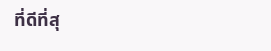ที่ดีที่สุ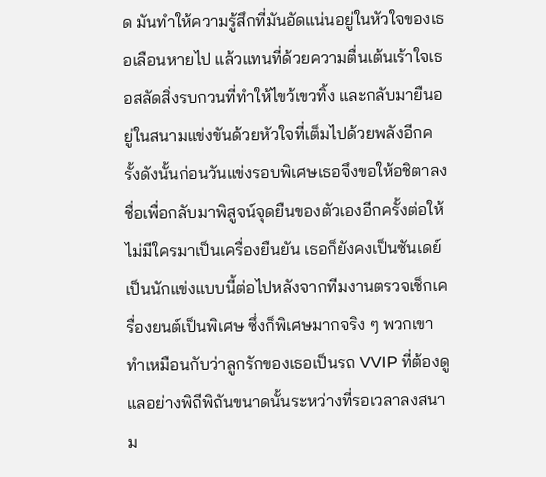ด มันทำให้ความรู้สึกที่มันอัดแน่นอยู่ในหัวใจของเธอเลือนหายไป แล้วแทนที่ด้วยความตื่นเต้นเร้าใจเธอสลัดสิ่งรบกวนที่ทำให้ไขว้เขวทิ้ง และกลับมายืนอยู่ในสนามแข่งขันด้วยหัวใจที่เต็มไปด้วยพลังอีกครั้งดังนั้นก่อนวันแข่งรอบพิเศษเธอจึงขอให้อชิตาลงชื่อเพื่อกลับมาพิสูจน์จุดยืนของตัวเองอีกครั้งต่อให้ไม่มีใครมาเป็นเครื่องยืนยัน เธอก็ยังคงเป็นซันเดย์ เป็นนักแข่งแบบนี้ต่อไปหลังจากทีมงานตรวจเช็กเครื่องยนต์เป็นพิเศษ ซึ่งก็พิเศษมากจริง ๆ พวกเขาทำเหมือนกับว่าลูกรักของเธอเป็นรถ VVIP ที่ต้องดูแลอย่างพิถีพิถันขนาดนั้นระหว่างที่รอเวลาลงสนาม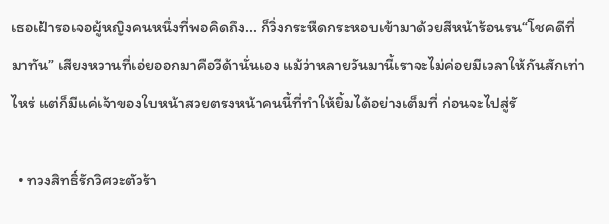เธอเฝ้ารอเจอผู้หญิงคนหนึ่งที่พอคิดถึง... ก็วิ่งกระหืดกระหอบเข้ามาด้วยสีหน้าร้อนรน“โชคดีที่มาทัน” เสียงหวานที่เอ่ยออกมาคือวีด้านั่นเอง แม้ว่าหลายวันมานี้เราจะไม่ค่อยมีเวลาให้กันสักเท่าไหร่ แต่ก็มีแค่เจ้าของใบหน้าสวยตรงหน้าคนนี้ที่ทำให้ยิ้มได้อย่างเต็มที่ ก่อนจะไปสู่รั

  • ทวงสิทธิ์รักวิศวะตัวร้า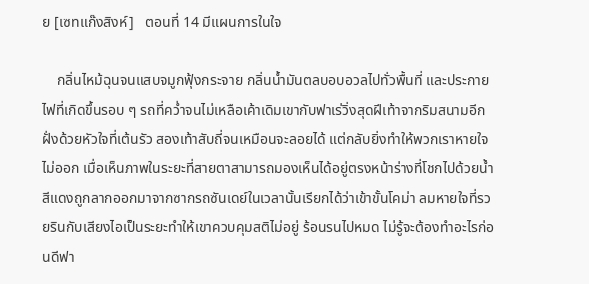ย [เซทแก๊งสิงห์]   ตอนที่ 14 มีแผนการในใจ

    กลิ่นไหม้ฉุนจนแสบจมูกฟุ้งกระจาย กลิ่นน้ำมันตลบอบอวลไปทั่วพื้นที่ และประกายไฟที่เกิดขึ้นรอบ ๆ รถที่คว่ำจนไม่เหลือเค้าเดิมเขากับฟาเร่วิ่งสุดฝีเท้าจากริมสนามอีกฝั่งด้วยหัวใจที่เต้นรัว สองเท้าสับถี่จนเหมือนจะลอยได้ แต่กลับยิ่งทำให้พวกเราหายใจไม่ออก เมื่อเห็นภาพในระยะที่สายตาสามารถมองเห็นได้อยู่ตรงหน้าร่างที่โชกไปด้วยน้ำสีแดงถูกลากออกมาจากซากรถซันเดย์ในเวลานั้นเรียกได้ว่าเข้าขั้นโคม่า ลมหายใจที่รวยรินกับเสียงไอเป็นระยะทำให้เขาควบคุมสติไม่อยู่ ร้อนรนไปหมด ไม่รู้จะต้องทำอะไรก่อนดีฟา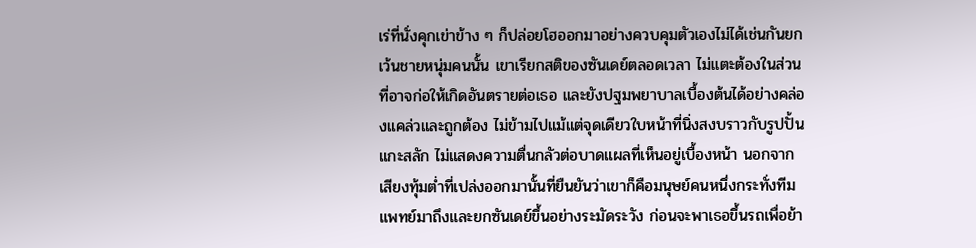เร่ที่นั่งคุกเข่าข้าง ๆ ก็ปล่อยโฮออกมาอย่างควบคุมตัวเองไม่ได้เช่นกันยกเว้นชายหนุ่มคนนั้น เขาเรียกสติของซันเดย์ตลอดเวลา ไม่แตะต้องในส่วนที่อาจก่อให้เกิดอันตรายต่อเธอ และยังปฐมพยาบาลเบื้องต้นได้อย่างคล่องแคล่วและถูกต้อง ไม่ข้ามไปแม้แต่จุดเดียวใบหน้าที่นิ่งสงบราวกับรูปปั้นแกะสลัก ไม่แสดงความตื่นกลัวต่อบาดแผลที่เห็นอยู่เบื้องหน้า นอกจากเสียงทุ้มต่ำที่เปล่งออกมานั้นที่ยืนยันว่าเขาก็คือมนุษย์คนหนึ่งกระทั่งทีมแพทย์มาถึงและยกซันเดย์ขึ้นอย่างระมัดระวัง ก่อนจะพาเธอขึ้นรถเพื่อย้า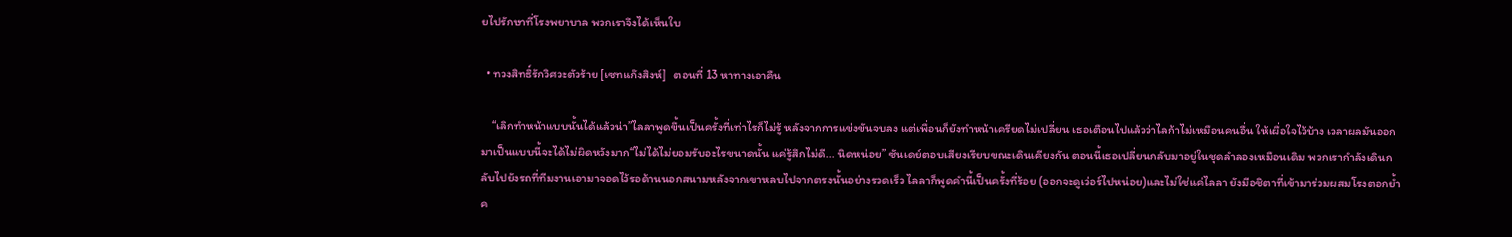ยไปรักษาที่โรงพยาบาล พวกเราจึงได้เห็นใบ

  • ทวงสิทธิ์รักวิศวะตัวร้าย [เซทแก๊งสิงห์]   ตอนที่ 13 หาทางเอาคืน

    “เลิกทำหน้าแบบนั้นได้แล้วน่า”ไลลาพูดขึ้นเป็นครั้งที่เท่าไรก็ไม่รู้ หลังจากการแข่งขันจบลง แต่เพื่อนก็ยังทำหน้าเครียดไม่เปลี่ยน เธอเตือนไปแล้วว่าไลก้าไม่เหมือนคนอื่น ให้เผื่อใจไว้บ้าง เวลาผลมันออกมาเป็นแบบนี้จะได้ไม่ผิดหวังมาก“ไม่ได้ไม่ยอมรับอะไรขนาดนั้น แค่รู้สึกไม่ดี... นิดหน่อย” ซันเดย์ตอบเสียงเรียบขณะเดินเคียงกัน ตอนนี้เธอเปลี่ยนกลับมาอยู่ในชุดลำลองเหมือนเดิม พวกเรากำลังเดินกลับไปยังรถที่ทีมงานเอามาจอดไว้รอด้านนอกสนามหลังจากเขาหลบไปจากตรงนั้นอย่างรวดเร็ว ไลลาก็พูดคำนี้เป็นครั้งที่ร้อย (ออกจะดูเว่อร์ไปหน่อย)และไม่ใช่แค่ไลลา ยังมีอชิตาที่เข้ามาร่วมผสมโรงตอกย้ำค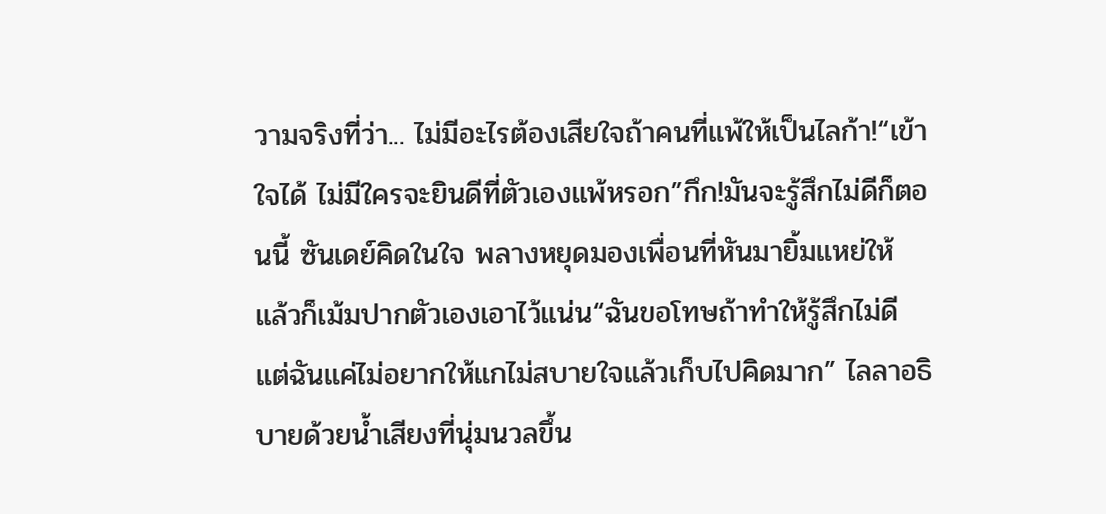วามจริงที่ว่า... ไม่มีอะไรต้องเสียใจถ้าคนที่แพ้ให้เป็นไลก้า!“เข้าใจได้ ไม่มีใครจะยินดีที่ตัวเองแพ้หรอก”กึก!มันจะรู้สึกไม่ดีก็ตอนนี้ ซันเดย์คิดในใจ พลางหยุดมองเพื่อนที่หันมายิ้มแหย่ให้ แล้วก็เม้มปากตัวเองเอาไว้แน่น“ฉันขอโทษถ้าทำให้รู้สึกไม่ดี แต่ฉันแค่ไม่อยากให้แกไม่สบายใจแล้วเก็บไปคิดมาก” ไลลาอธิบายด้วยน้ำเสียงที่นุ่มนวลขึ้น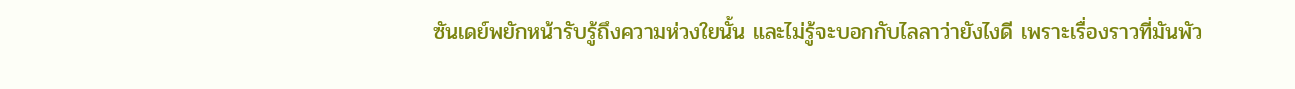ซันเดย์พยักหน้ารับรู้ถึงความห่วงใยนั้น และไม่รู้จะบอกกับไลลาว่ายังไงดี เพราะเรื่องราวที่มันพัว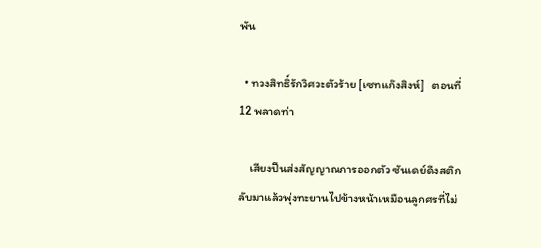พัน

  • ทวงสิทธิ์รักวิศวะตัวร้าย [เซทแก๊งสิงห์]   ตอนที่ 12 พลาดท่า

    เสียงปืนส่งสัญญาณการออกตัว ซันเดย์ดึงสติกลับมาแล้วพุ่งทะยานไปข้างหน้าเหมือนลูกศรที่ไม่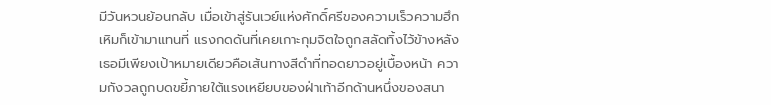มีวันหวนย้อนกลับ เมื่อเข้าสู่รันเวย์แห่งศักดิ์ศรีของความเร็วความฮึกเหิมก็เข้ามาแทนที่ แรงกดดันที่เคยเกาะกุมจิตใจถูกสลัดทิ้งไว้ข้างหลัง เธอมีเพียงเป้าหมายเดียวคือเส้นทางสีดำที่ทอดยาวอยู่เบื้องหน้า ความกังวลถูกบดขยี้ภายใต้แรงเหยียบของฝ่าเท้าอีกด้านหนึ่งของสนา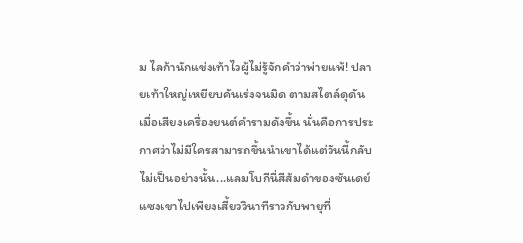ม ไลก้านักแข่งเท้าไวผู้ไม่รู้จักคำว่าพ่ายแพ้! ปลายเท้าใหญ่เหยียบคันเร่งจนมิด ตามสไตล์ดุดันเมื่อเสียงเครื่องยนต์คำรามดังขึ้น นั่นคือการประกาศว่าไม่มีใครสามารถขึ้นนำเขาได้แต่วันนี้กลับไม่เป็นอย่างนั้น...แลมโบกีนี่สีส้มดำของซันเดย์แซงเขาไปเพียงเสี้ยววินาทีราวกับพายุที่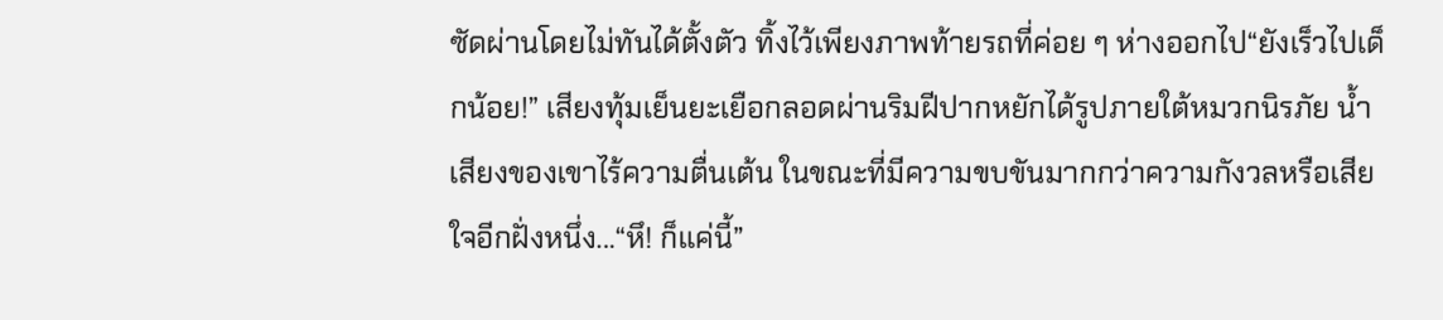ซัดผ่านโดยไม่ทันได้ตั้งตัว ทิ้งไว้เพียงภาพท้ายรถที่ค่อย ๆ ห่างออกไป“ยังเร็วไปเด็กน้อย!” เสียงทุ้มเย็นยะเยือกลอดผ่านริมฝีปากหยักได้รูปภายใต้หมวกนิรภัย น้ำเสียงของเขาไร้ความตื่นเต้น ในขณะที่มีความขบขันมากกว่าความกังวลหรือเสียใจอีกฝั่งหนึ่ง...“หึ! ก็แค่นี้”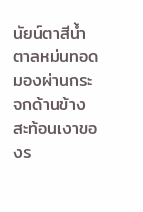นัยน์ตาสีน้ำตาลหม่นทอดมองผ่านกระจกด้านข้าง สะท้อนเงาของร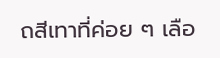ถสีเทาที่ค่อย ๆ เลือ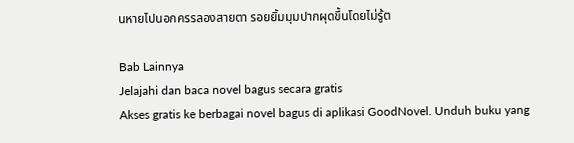นหายไปนอกครรลองสายตา รอยยิ้มมุมปากผุดขึ้นโดยไม่รู้ต

Bab Lainnya
Jelajahi dan baca novel bagus secara gratis
Akses gratis ke berbagai novel bagus di aplikasi GoodNovel. Unduh buku yang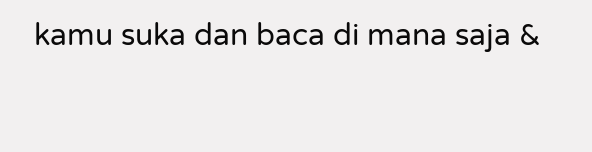kamu suka dan baca di mana saja &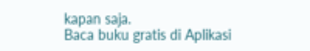kapan saja.
Baca buku gratis di Aplikasi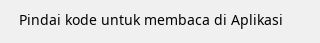Pindai kode untuk membaca di Aplikasi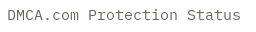DMCA.com Protection Status